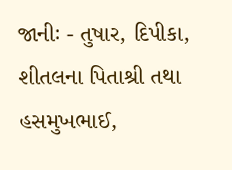જાનીઃ - તુષાર, દિપીકા, શીતલના પિતાશ્રી તથા હસમુખભાઈ,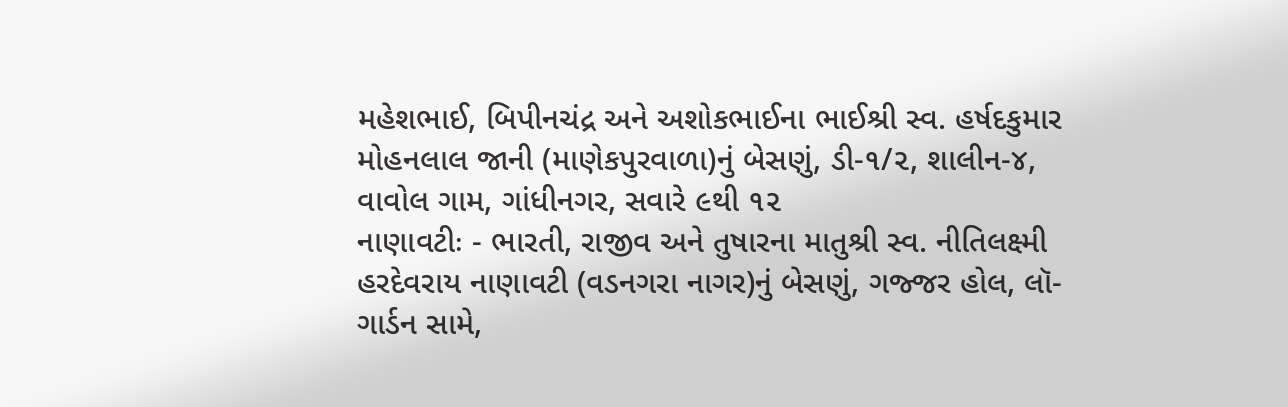મહેશભાઈ, બિપીનચંદ્ર અને અશોકભાઈના ભાઈશ્રી સ્વ. હર્ષદકુમાર મોહનલાલ જાની (માણેકપુરવાળા)નું બેસણું, ડી-૧/૨, શાલીન-૪, વાવોલ ગામ, ગાંધીનગર, સવારે ૯થી ૧૨
નાણાવટીઃ - ભારતી, રાજીવ અને તુષારના માતુશ્રી સ્વ. નીતિલક્ષ્મી હરદેવરાય નાણાવટી (વડનગરા નાગર)નું બેસણું, ગજ્જર હોલ, લૉ-ગાર્ડન સામે,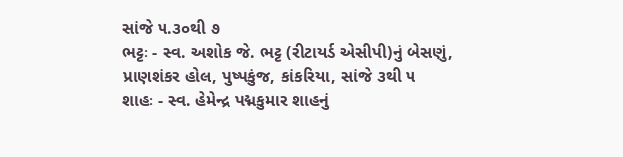સાંજે ૫.૩૦થી ૭
ભટ્ટઃ - સ્વ. અશોક જે. ભટ્ટ (રીટાયર્ડ એસીપી)નું બેસણું, પ્રાણશંકર હોલ, પુષ્પકુંજ, કાંકરિયા, સાંજે ૩થી ૫
શાહઃ - સ્વ. હેમેન્દ્ર પદ્મકુમાર શાહનું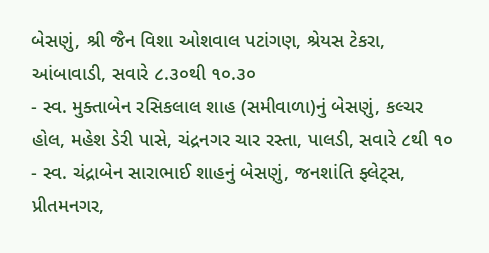બેસણું, શ્રી જૈન વિશા ઓશવાલ પટાંગણ, શ્રેયસ ટેકરા, આંબાવાડી, સવારે ૮.૩૦થી ૧૦.૩૦
- સ્વ. મુક્તાબેન રસિકલાલ શાહ (સમીવાળા)નું બેસણું, કલ્ચર હોલ, મહેશ ડેરી પાસે, ચંદ્રનગર ચાર રસ્તા, પાલડી, સવારે ૮થી ૧૦
- સ્વ. ચંદ્રાબેન સારાભાઈ શાહનું બેસણું, જનશાંતિ ફ્લેટ્સ, પ્રીતમનગર,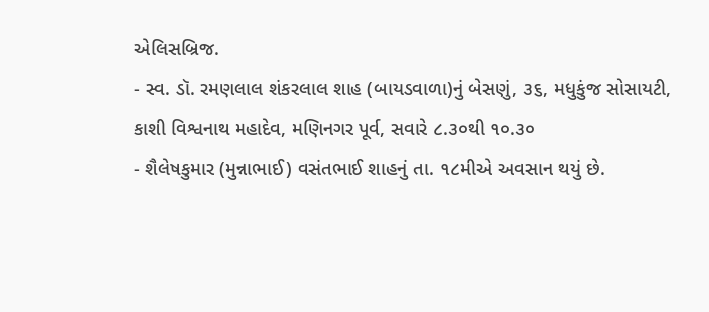એલિસબ્રિજ.
- સ્વ. ડૉ. રમણલાલ શંકરલાલ શાહ (બાયડવાળા)નું બેસણું, ૩૬, મધુકુંજ સોસાયટી, કાશી વિશ્વનાથ મહાદેવ, મણિનગર પૂર્વ, સવારે ૮.૩૦થી ૧૦.૩૦
- શૈલેષકુમાર (મુન્નાભાઈ) વસંતભાઈ શાહનું તા. ૧૮મીએ અવસાન થયું છે.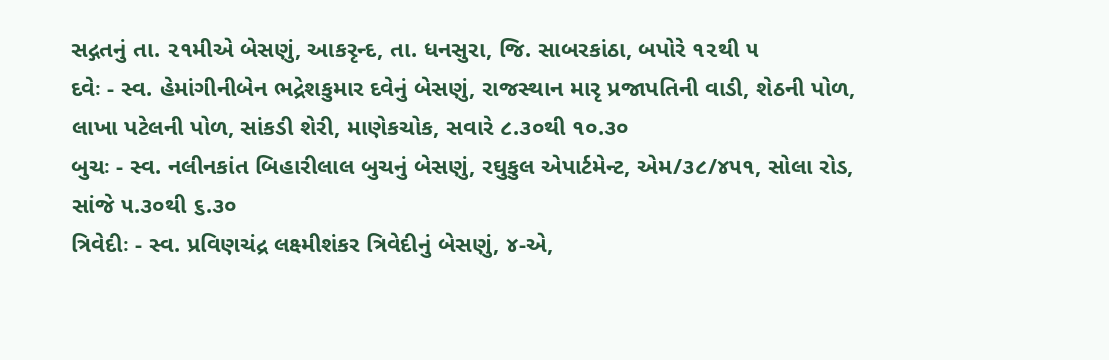સદ્ગતનું તા. ૨૧મીએ બેસણું, આકરૃન્દ, તા. ધનસુરા, જિ. સાબરકાંઠા, બપોરે ૧૨થી ૫
દવેઃ - સ્વ. હેમાંગીનીબેન ભદ્રેશકુમાર દવેનું બેસણું, રાજસ્થાન મારૃ પ્રજાપતિની વાડી, શેઠની પોળ, લાખા પટેલની પોળ, સાંકડી શેરી, માણેકચોક, સવારે ૮.૩૦થી ૧૦.૩૦
બુચઃ - સ્વ. નલીનકાંત બિહારીલાલ બુચનું બેસણું, રઘુકુલ એપાર્ટમેન્ટ, એમ/૩૮/૪૫૧, સોલા રોડ, સાંજે ૫.૩૦થી ૬.૩૦
ત્રિવેદીઃ - સ્વ. પ્રવિણચંદ્ર લક્ષ્મીશંકર ત્રિવેદીનું બેસણું, ૪-એ,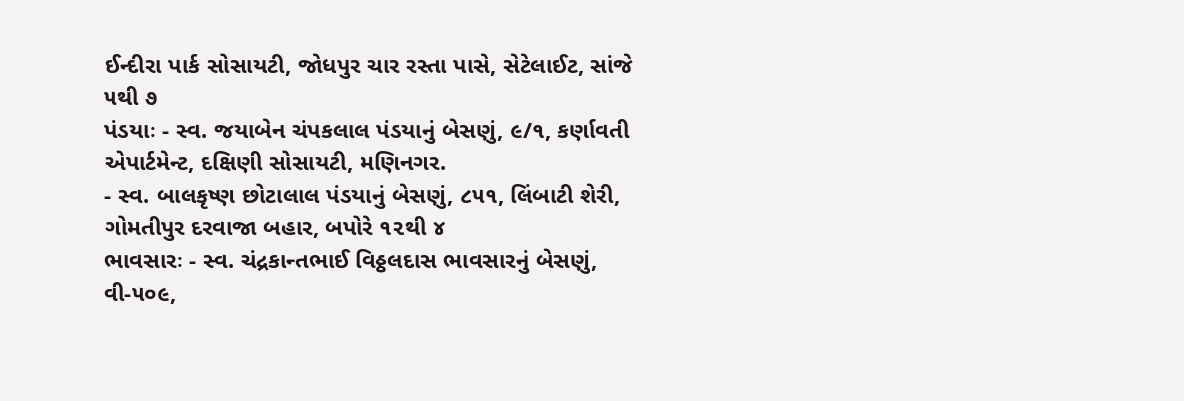ઈન્દીરા પાર્ક સોસાયટી, જોધપુર ચાર રસ્તા પાસે, સેટેલાઈટ, સાંજે ૫થી ૭
પંડયાઃ - સ્વ. જયાબેન ચંપકલાલ પંડયાનું બેસણું, ૯/૧, કર્ણાવતી એપાર્ટમેન્ટ, દક્ષિણી સોસાયટી, મણિનગર.
- સ્વ. બાલકૃષ્ણ છોટાલાલ પંડયાનું બેસણું, ૮૫૧, લિંબાટી શેરી, ગોમતીપુર દરવાજા બહાર, બપોરે ૧૨થી ૪
ભાવસારઃ - સ્વ. ચંદ્રકાન્તભાઈ વિઠ્ઠલદાસ ભાવસારનું બેસણું, વી-૫૦૯,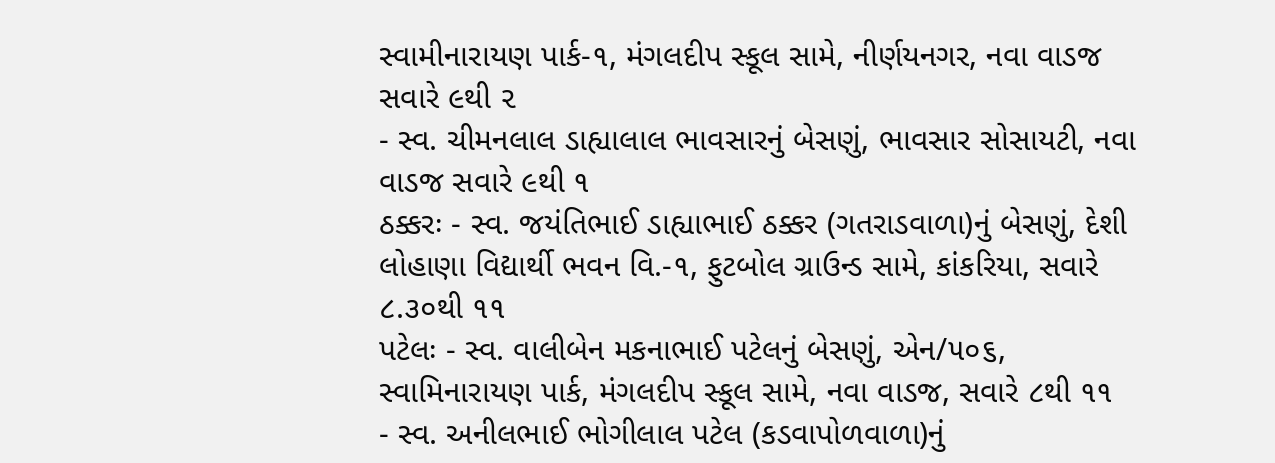સ્વામીનારાયણ પાર્ક-૧, મંગલદીપ સ્કૂલ સામે, નીર્ણયનગર, નવા વાડજ સવારે ૯થી ૨
- સ્વ. ચીમનલાલ ડાહ્યાલાલ ભાવસારનું બેસણું, ભાવસાર સોસાયટી, નવા વાડજ સવારે ૯થી ૧
ઠક્કરઃ - સ્વ. જયંતિભાઈ ડાહ્યાભાઈ ઠક્કર (ગતરાડવાળા)નું બેસણું, દેશી લોહાણા વિદ્યાર્થી ભવન વિ.-૧, ફુટબોલ ગ્રાઉન્ડ સામે, કાંકરિયા, સવારે ૮.૩૦થી ૧૧
પટેલઃ - સ્વ. વાલીબેન મકનાભાઈ પટેલનું બેસણું, એન/૫૦૬, સ્વામિનારાયણ પાર્ક, મંગલદીપ સ્કૂલ સામે, નવા વાડજ, સવારે ૮થી ૧૧
- સ્વ. અનીલભાઈ ભોગીલાલ પટેલ (કડવાપોળવાળા)નું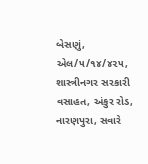બેસણું, એલ/૫/૧૪/૪૨૫, શાસ્ત્રીનગર સરકારી વસાહત, અંકુર રોડ, નારણપુરા, સવારે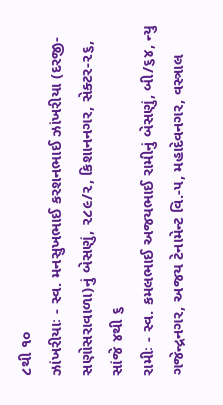૮થી ૧૦
ઝાંખરીયાઃ - સ્વ. મનસુખભાઈ કરશનભાઈ ઝાંખરીયા (દરજી- સણોસરાવાળા)નું બેસણું, ૨૮૯/૨, કિશાનનગર, સેક્ટર-૨૬, સાંજે ૪થી ૬
રામીઃ - સ્વ. કમલભાઈ અજયભાઈ રામીનું બેસણું, બી/૬૪, ન્યુ ગજેન્દ્રનગર, અજય ટેનામેન્ટ વિ.-૫, મહાદેવનગર, વસ્ત્રાલ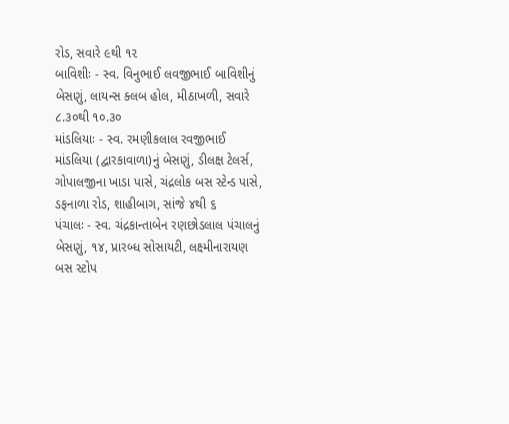રોડ, સવારે ૯થી ૧૨
બાવિશીઃ - સ્વ. વિનુભાઈ લવજીભાઈ બાવિશીનું બેસણું, લાયન્સ ક્લબ હોલ, મીઠાખળી, સવારે ૮.૩૦થી ૧૦.૩૦
માંડલિયાઃ - સ્વ. રમણીકલાલ રવજીભાઈ માંડલિયા (દ્વારકાવાળા)નું બેસણું, ડીલક્ષ ટેલર્સ, ગોપાલજીના ખાડા પાસે, ચંદ્રલોક બસ સ્ટેન્ડ પાસે, ડફનાળા રોડ, શાહીબાગ, સાંજે ૪થી ૬
પંચાલઃ - સ્વ. ચંદ્રકાન્તાબેન રણછોડલાલ પંચાલનું બેસણું, ૧૪, પ્રારબ્ધ સોસાયટી, લક્ષ્મીનારાયણ બસ સ્ટોપ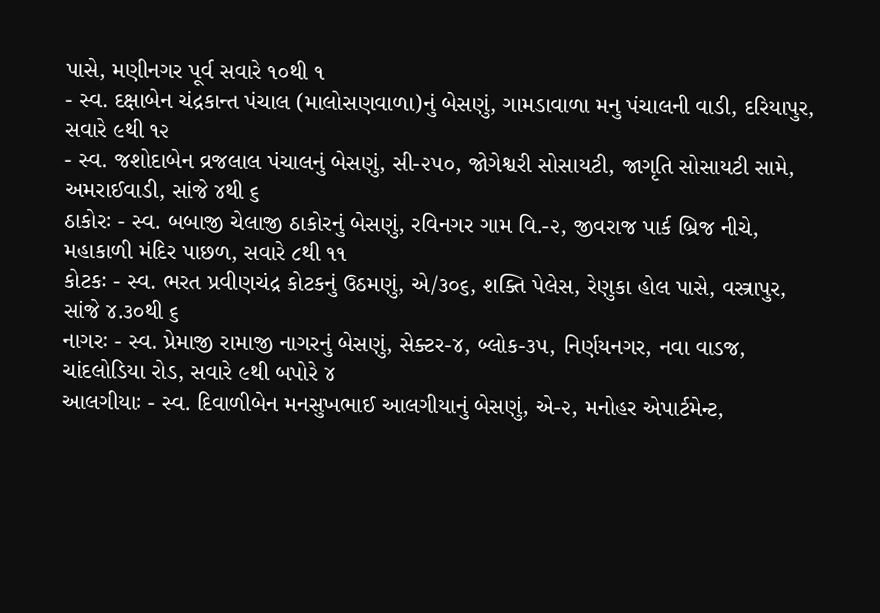પાસે, મણીનગર પૂર્વ સવારે ૧૦થી ૧
- સ્વ. દક્ષાબેન ચંદ્રકાન્ત પંચાલ (માલોસણવાળા)નું બેસણું, ગામડાવાળા મનુ પંચાલની વાડી, દરિયાપુર, સવારે ૯થી ૧૨
- સ્વ. જશોદાબેન વ્રજલાલ પંચાલનું બેસણું, સી-૨૫૦, જોગેશ્વરી સોસાયટી, જાગૃતિ સોસાયટી સામે, અમરાઈવાડી, સાંજે ૪થી ૬
ઠાકોરઃ - સ્વ. બબાજી ચેલાજી ઠાકોરનું બેસણું, રવિનગર ગામ વિ.-૨, જીવરાજ પાર્ક બ્રિજ નીચે, મહાકાળી મંદિર પાછળ, સવારે ૮થી ૧૧
કોટકઃ - સ્વ. ભરત પ્રવીણચંદ્ર કોટકનું ઉઠમણું, એ/૩૦૬, શક્તિ પેલેસ, રેણુકા હોલ પાસે, વસ્ત્રાપુર, સાંજે ૪.૩૦થી ૬
નાગરઃ - સ્વ. પ્રેમાજી રામાજી નાગરનું બેસણું, સેક્ટર-૪, બ્લોક-૩૫, નિર્ણયનગર, નવા વાડજ, ચાંદલોડિયા રોડ, સવારે ૯થી બપોરે ૪
આલગીયાઃ - સ્વ. દિવાળીબેન મનસુખભાઈ આલગીયાનું બેસણું, એ-૨, મનોહર એપાર્ટમેન્ટ,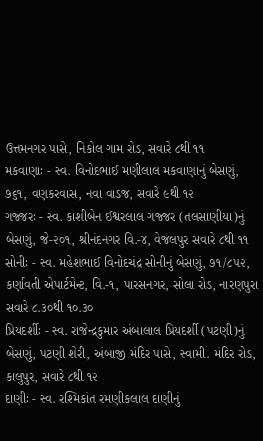ઉત્તમનગર પાસે, નિકોલ ગામ રોડ, સવારે ૮થી ૧૧
મકવાણાઃ - સ્વ. વિનોદભાઈ મણીલાલ મકવાણાનું બેસણું, ૭૬૧, વણકરવાસ, નવા વાડજ, સવારે ૯થી ૧૨
ગજ્જરઃ - સ્વ. કાશીબેન ઈશ્વરલાલ ગજ્જર (તલસાણીયા)નું બેસણું, જે-૨૦૧, શ્રીનંદનગર વિ.-૪, વેજલપુર સવારે ૮થી ૧૧
સોનીઃ - સ્વ. મહેશભાઈ વિનોદચંદ્ર સોનીનું બેસણું, ૭૧/૮૫૨, કર્ણાવતી એપાર્ટમેન્ટ, વિ.-૧, પારસનગર, સોલા રોડ, નારણપુરા સવારે ૮.૩૦થી ૧૦.૩૦
પ્રિયદર્શીઃ - સ્વ. રાજેન્દ્રકુમાર અંબાલાલ પ્રિયદર્શી (પટણી)નું બેસણું, પટણી શેરી, અંબાજી મંદિર પાસે, સ્વામી. મંદિર રોડ, કાલુપુર, સવારે ૮થી ૧૨
દાણીઃ - સ્વ. રશ્મિકાંત રમણીકલાલ દાણીનું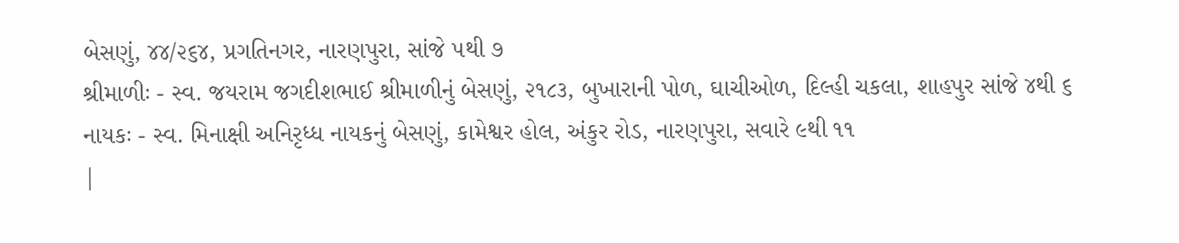બેસણું, ૪૪/૨૬૪, પ્રગતિનગર, નારણપુરા, સાંજે ૫થી ૭
શ્રીમાળીઃ - સ્વ. જયરામ જગદીશભાઈ શ્રીમાળીનું બેસણું, ૨૧૮૩, બુખારાની પોળ, ઘાચીઓળ, દિલ્હી ચકલા, શાહપુર સાંજે ૪થી ૬
નાયકઃ - સ્વ. મિનાક્ષી અનિરૃધ્ધ નાયકનું બેસણું, કામેશ્વર હોલ, અંકુર રોડ, નારણપુરા, સવારે ૯થી ૧૧
|